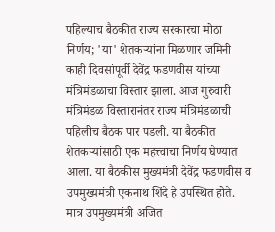पहिल्याच बैठकीत राज्य सरकारचा मोठा निर्णय; 'या' शेतकऱ्यांना मिळणार जमिनी
काही दिवसांपूर्वी देवेंद्र फडणवीस यांच्या मंत्रिमंडळाचा विस्तार झाला. आज गुरुवारी मंत्रिमंडळ विस्तारानंतर राज्य मंत्रिमंडळाची पहिलीच बैठक पार पडली. या बैठकीत शेतकऱ्यांसाठी एक महत्त्वाचा निर्णय घेण्यात आला. या बैठकीस मुख्यमंत्री देवेंद्र फडणवीस व उपमुख्यमंत्री एकनाथ शिंदे हे उपस्थित होते. मात्र उपमुख्यमंत्री अजित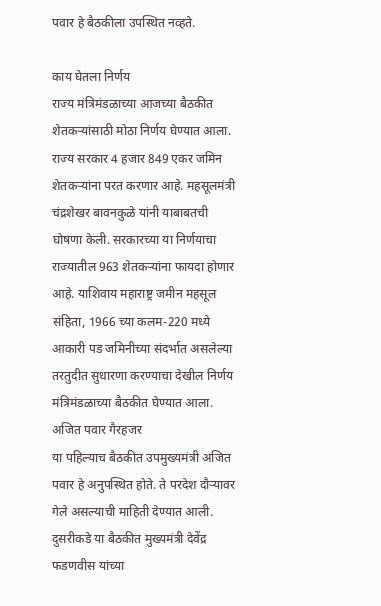पवार हे बैठकीला उपस्थित नव्हते.

काय घेतला निर्णय
राज्य मंत्रिमंडळाच्या आजच्या बैठकीत शेतकऱ्यांसाठी मोठा निर्णय घेण्यात आला. राज्य सरकार 4 हजार 849 एकर जमिन शेतकऱ्यांना परत करणार आहे. महसूलमंत्री चंद्रशेखर बावनकुळे यांनी याबाबतची घोषणा केली. सरकारच्या या निर्णयाचा राज्यातील 963 शेतकऱ्यांना फायदा होणार आहे. याशिवाय महाराष्ट्र जमीन महसूल संहिता, 1966 च्या कलम-220 मध्ये आकारी पड जमिनीच्या संदर्भात असलेल्या तरतुदीत सुधारणा करण्याचा देखील निर्णय मंत्रिमंडळाच्या बैठकीत घेण्यात आला.
अजित पवार गैरहजर
या पहिल्याच बैठकीत उपमुख्यमंत्री अजित पवार हे अनुपस्थित होते. ते परदेश दौऱ्यावर गेले असल्याची माहिती देण्यात आली. दुसरीकडे या बैठकीत मुख्यमंत्री देवेंद्र फडणवीस यांच्या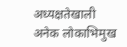अध्यक्षतेखाली अनेक लोकाभिमुख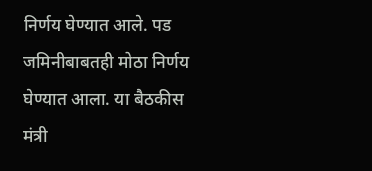निर्णय घेण्यात आले. पड जमिनीबाबतही मोठा निर्णय घेण्यात आला. या बैठकीस मंत्री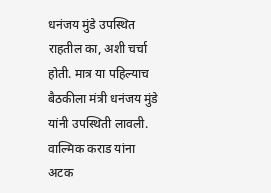धनंजय मुंडे उपस्थित राहतील का, अशी चर्चा होती. मात्र या पहिल्याच बैठकीला मंत्री धनंजय मुंडे यांनी उपस्थिती लावली. वाल्मिक कराड यांना अटक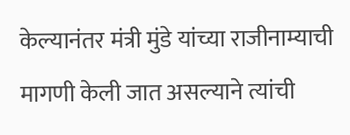केल्यानंतर मंत्री मुंडे यांच्या राजीनाम्याची मागणी केली जात असल्याने त्यांची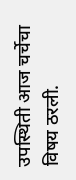उपस्थिती आज चर्चेचा विषय ठरली.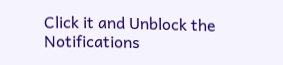Click it and Unblock the Notifications